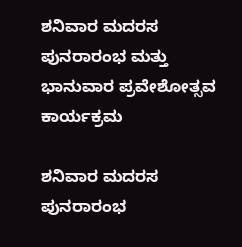ಶನಿವಾರ ಮದರಸ‌ ಪುನರಾರಂಭ ಮತ್ತು ಭಾನುವಾರ ಪ್ರವೇಶೋತ್ಸವ ಕಾರ್ಯಕ್ರಮ

ಶನಿವಾರ ಮದರಸ‌ ಪುನರಾರಂಭ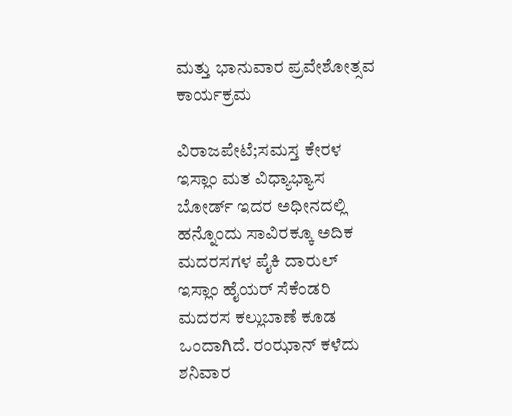ಮತ್ತು ಭಾನುವಾರ ಪ್ರವೇಶೋತ್ಸವ ಕಾರ್ಯಕ್ರಮ

ವಿರಾಜಪೇಟೆ;ಸಮಸ್ತ ಕೇರಳ ಇಸ್ಲಾಂ ಮತ ವಿಧ್ಯಾಭ್ಯಾಸ ಬೋರ್ಡ್ ಇದರ ಅಧೀನದಲ್ಲಿ ಹನ್ನೊಂದು ಸಾವಿರಕ್ಕೂ ಅದಿಕ ಮದರಸಗಳ ಪೈಕಿ ದಾರುಲ್ ಇಸ್ಲಾಂ ಹೈಯರ್ ಸೆಕೆಂಡರಿ ಮದರಸ ಕಲ್ಲುಬಾಣೆ ಕೂಡ ಒಂದಾಗಿದೆ. ರಂಝಾನ್ ಕಳೆದು ಶನಿವಾರ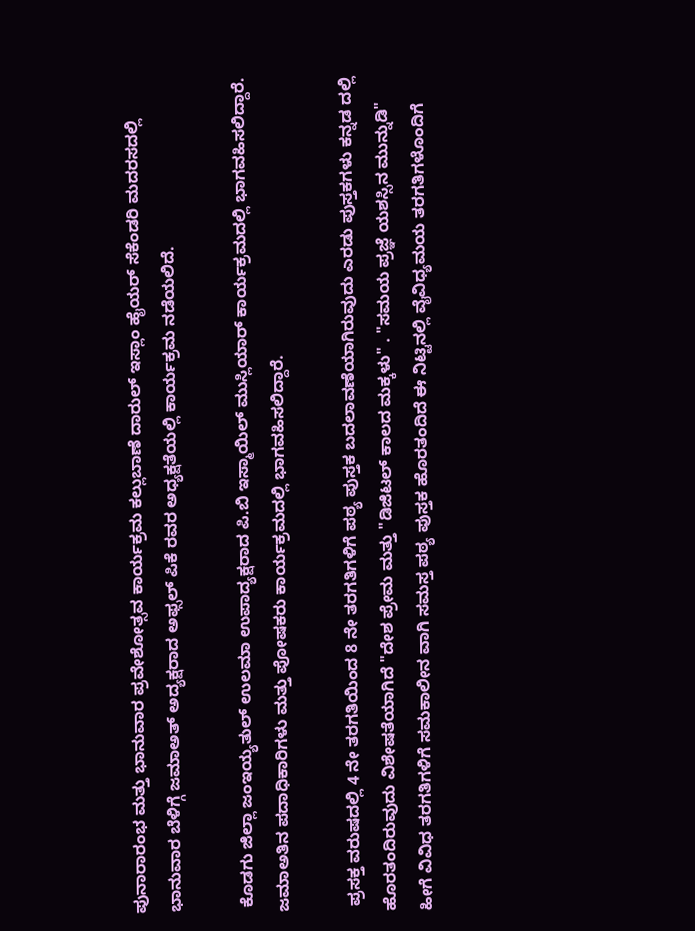ಪುನಾರಾರಂಭ ಮತ್ತು ಭಾನುವಾರ ಪ್ರವೇಶೋತ್ಸವ ಕಾರ್ಯಕ್ರಮ ಕಲ್ಲುಬಾಣೆ ದಾರುಲ್ ಇಸ್ಲಾಂ ಹೈಯರ್ ಸೆಕೆಂಡರಿ ಮದರಸದಲ್ಲಿ ಭಾನುವಾರ ಬೆಳಿಗ್ಗೆ ಜಮಾಅತ್ ಅದ್ಯಕ್ಷರಾದ ಅಫ್ಸಲ್ ಪಿಕೆ ರವರ ಅಧ್ಯಕ್ಷತೆಯಲ್ಲಿ ಕಾರ್ಯಕ್ರಮ ನಡೆಯಲಿದೆ.

 ಕೊಡಗು ಜಿಲ್ಲಾ ಜಂಇಯ್ಯತುಲ್ ಉಲಮಾ ಉಪಾದ್ಯಕ್ಷರಾದ ಪಿ.ಬಿ ಇಸ್ಮಾಯಿಲ್ ಮುಸ್ಲಿಯಾರ್ ಕಾರ್ಯಕ್ರಮದಲ್ಲಿ ಭಾಗವಹಿಸಲಿದ್ದಾರೆ. ಜಮಾಅತಿನ ಪದಾಧಿಕಾರಿಗಳು ಮತ್ತು ಪೋಷಕರು ಕಾರ್ಯಕ್ರಮದಲ್ಲಿ ಭಾಗವಹಿಸಲಿದ್ದಾರೆ.

 ಪ್ರಸಕ್ತ ವರುಷದಲ್ಲಿ 4 ನೇ ತರಗತಿಯಿಂದ 8 ನೇ ತರಗತಿಗಳಿಗೆ ಪಠ್ಯ ಪುಸ್ತಕ ಬದಲಾವಣೆಯಾಗಿರುವುದು ಎರಡು ಪುಸ್ತಕಗಳು ಕನ್ನಡ ದಲ್ಲಿ ಹೊರತಂದಿರುವುದು ವಿಶೇಷತೆಯಾಗಿದೆ "ದೇಶ ಪ್ರೇಮ ಮತ್ತು "ಡಿಜಿಟಲ್ ಕಾಲದ ಮಕ್ಕಳು" . "ಸಮಯ ಪ್ರಜ್ಞೆ ಯಶಸ್ಸಿನ ಮುನ್ನುಡಿ" ಹೀಗೆ ವಿವಿಧ ತರಗತಿಗಳಿಗೆ ಸಮಕಾಲೀನ ವಾಗಿ ಸಮಸ್ತ ಪಠ್ಯ ಪುಸ್ತಕ ಹೊರತಂದಿದೆ ಈ ನಿಟ್ಟಿನಲ್ಲಿ ವೈವಿಧ್ಯಮಯ ತರಗತಿಗಳೊಂದಿಗೆ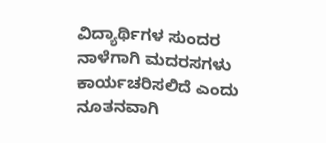ವಿದ್ಯಾರ್ಥಿಗಳ ಸುಂದರ ನಾಳೆಗಾಗಿ ಮದರಸಗಳು ಕಾರ್ಯಚರಿಸಲಿದೆ ಎಂದು ನೂತನವಾಗಿ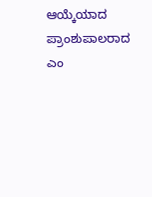ಆಯ್ಕೆಯಾದ ಪ್ರಾಂಶುಪಾಲರಾದ ಎಂ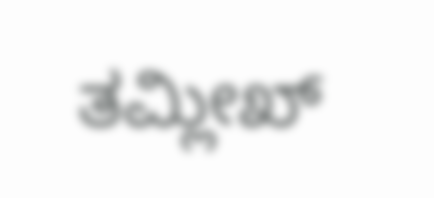ತಮ್ಲೀಖ್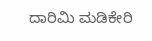ದಾರಿಮಿ ಮಡಿಕೇರಿ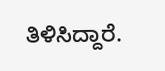ತಿಳಿಸಿದ್ದಾರೆ.